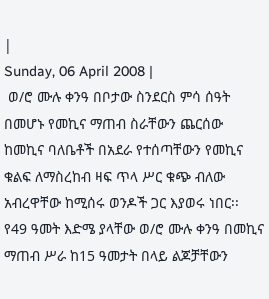|
Sunday, 06 April 2008 |
 ወ/ሮ ሙሉ ቀንዓ በቦታው ስንደርስ ምሳ ሰዓት በመሆኑ የመኪና ማጠብ ስራቸውን ጨርሰው ከመኪና ባለቤቶች በአደራ የተሰጣቸውን የመኪና ቁልፍ ለማስረከብ ዛፍ ጥላ ሥር ቁጭ ብለው አብረዋቸው ከሚሰሩ ወንዶች ጋር እያወሩ ነበር፡፡ የ49 ዓመት እድሜ ያላቸው ወ/ሮ ሙሉ ቀንዓ በመኪና ማጠብ ሥራ ከ15 ዓመታት በላይ ልጆቻቸውን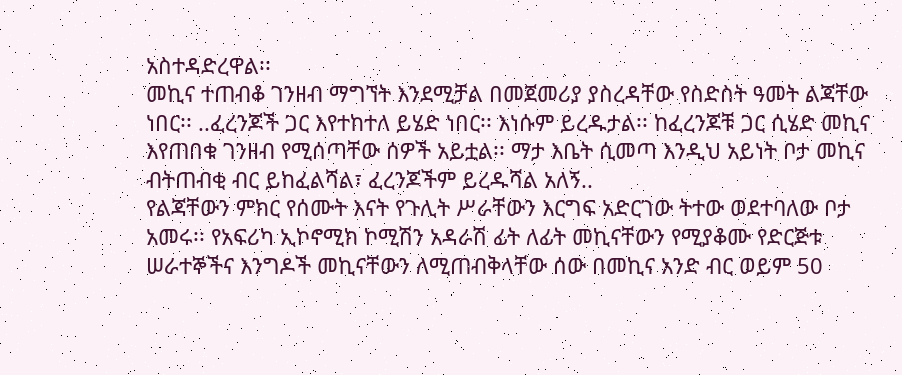አስተዳድረዋል፡፡
መኪና ተጠብቆ ገንዘብ ማግኘት እንደሚቻል በመጀመሪያ ያስረዳቸው የስድስት ዓመት ልጃቸው ነበር፡፡ ..ፈረንጆች ጋር እየተከተለ ይሄድ ነበር፡፡ እነሱም ይረዱታል፡፡ ከፈረንጆቹ ጋር ሲሄድ መኪና እየጠበቁ ገንዘብ የሚሰጣቸው ሰዎች አይቷል፡፡ ማታ እቤት ሲመጣ እንዲህ አይነት ቦታ መኪና ብትጠብቂ ብር ይከፈልሻል፣ ፈረንጆችም ይረዱሻል አለኝ..
የልጃቸውን ምክር የሰሙት እናት የጉሊት ሥራቸውን እርግፍ አድርገው ትተው ወደተባለው ቦታ አመሩ፡፡ የአፍሪካ ኢኮኖሚክ ኮሚሽን አዳራሽ ፊት ለፊት መኪናቸውን የሚያቆሙ የድርጅቱ ሠራተኞችና እንግዶች መኪናቸውን ለሚጠብቅላቸው ሰው በመኪና አንድ ብር ወይም 50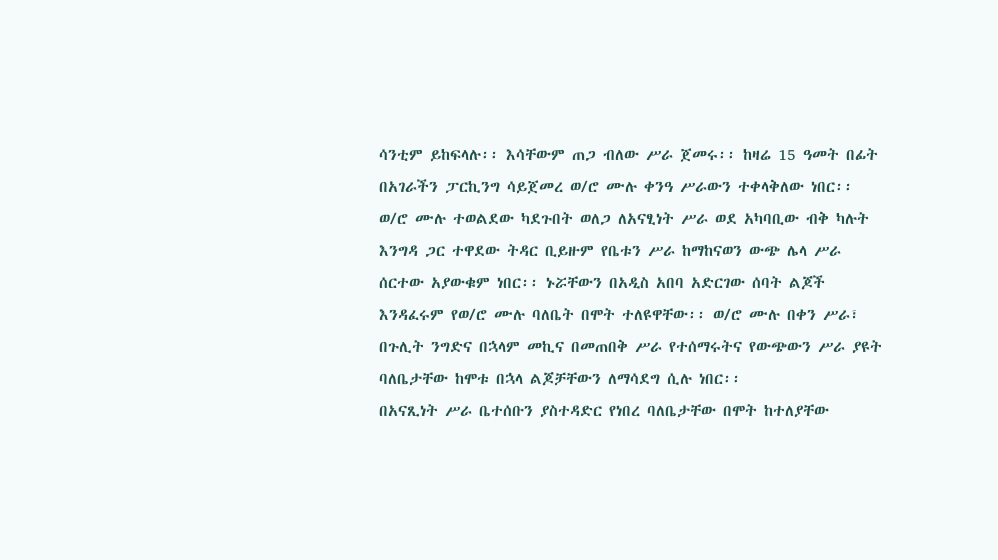ሳንቲም ይከፍላሉ፡፡ እሳቸውም ጠጋ ብለው ሥራ ጀመሩ፡፡ ከዛሬ 15 ዓመት በፊት በአገራችን ፓርኪንግ ሳይጀመረ ወ/ሮ ሙሉ ቀንዓ ሥራውን ተቀላቅለው ነበር፡፡
ወ/ሮ ሙሉ ተወልደው ካደጉበት ወለጋ ለአናፂነት ሥራ ወደ አካባቢው ብቅ ካሉት እንግዳ ጋር ተዋደው ትዳር ቢይዙም የቤቱን ሥራ ከማከናወን ውጭ ሌላ ሥራ ሰርተው አያውቁም ነበር፡፡ ኑሯቸውን በአዲስ አበባ አድርገው ሰባት ልጆች እንዳፈሩም የወ/ሮ ሙሉ ባለቤት በሞት ተለዩዋቸው፡፡ ወ/ሮ ሙሉ በቀን ሥራ፣ በጉሊት ንግድና በኋላም መኪና በመጠበቅ ሥራ የተሰማሩትና የውጭውን ሥራ ያዩት ባለቤታቸው ከሞቱ በኋላ ልጆቻቸውን ለማሳደግ ሲሉ ነበር፡፡
በአናጺነት ሥራ ቤተሰቡን ያስተዳድር የነበረ ባለቤታቸው በሞት ከተለያቸው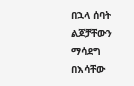በኋላ ሰባት ልጆቻቸውን ማሳደግ በእሳቸው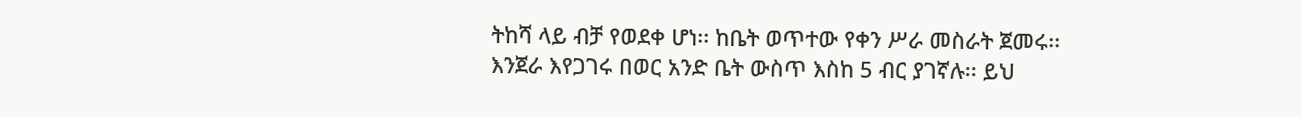ትከሻ ላይ ብቻ የወደቀ ሆነ፡፡ ከቤት ወጥተው የቀን ሥራ መስራት ጀመሩ፡፡ እንጀራ እየጋገሩ በወር አንድ ቤት ውስጥ እስከ 5 ብር ያገኛሉ፡፡ ይህ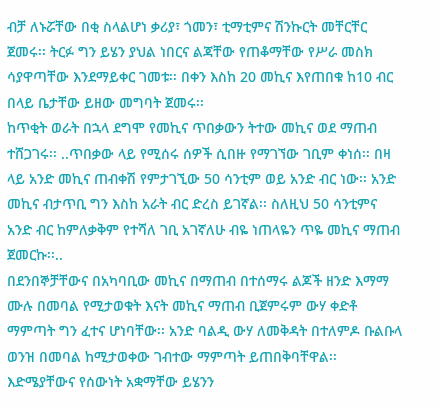ብቻ ለኑሯቸው በቂ ስላልሆነ ቃሪያ፣ ጎመን፣ ቲማቲምና ሽንኩርት መቸርቸር ጀመሩ፡፡ ትርፉ ግን ይሄን ያህል ነበርና ልጃቸው የጠቆማቸው የሥራ መስክ ሳያዋጣቸው እንደማይቀር ገመቱ፡፡ በቀን እስከ 20 መኪና እየጠበቁ ከ10 ብር በላይ ቤታቸው ይዘው መግባት ጀመሩ፡፡
ከጥቂት ወራት በኋላ ደግሞ የመኪና ጥበቃውን ትተው መኪና ወደ ማጠብ ተሸጋገሩ፡፡ ..ጥበቃው ላይ የሚሰሩ ሰዎች ሲበዙ የማገኘው ገቢም ቀነሰ፡፡ በዛ ላይ አንድ መኪና ጠብቀሽ የምታገኚው 50 ሳንቲም ወይ አንድ ብር ነው፡፡ አንድ መኪና ብታጥቢ ግን እስከ አራት ብር ድረስ ይገኛል፡፡ ስለዚህ 50 ሳንቲምና አንድ ብር ከምለቃቅም የተሻለ ገቢ አገኛለሁ ብዬ ነጠላዬን ጥዬ መኪና ማጠብ ጀመርኩ፡፡..
በደንበኞቻቸውና በአካባቢው መኪና በማጠብ በተሰማሩ ልጆች ዘንድ እማማ ሙሉ በመባል የሚታወቁት እናት መኪና ማጠብ ቢጀምሩም ውሃ ቀድቶ ማምጣት ግን ፈተና ሆነባቸው፡፡ አንድ ባልዲ ውሃ ለመቅዳት በተለምዶ ቡልቡላ ወንዝ በመባል ከሚታወቀው ገብተው ማምጣት ይጠበቅባቸዋል፡፡ እድሜያቸውና የሰውነት አቋማቸው ይሄንን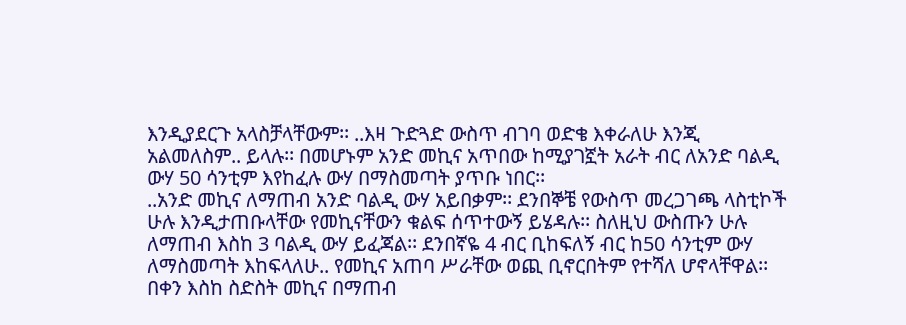እንዲያደርጉ አላስቻላቸውም፡፡ ..እዛ ጉድጓድ ውስጥ ብገባ ወድቄ እቀራለሁ እንጂ አልመለስም.. ይላሉ፡፡ በመሆኑም አንድ መኪና አጥበው ከሚያገኟት አራት ብር ለአንድ ባልዲ ውሃ 50 ሳንቲም እየከፈሉ ውሃ በማስመጣት ያጥቡ ነበር፡፡
..አንድ መኪና ለማጠብ አንድ ባልዲ ውሃ አይበቃም፡፡ ደንበኞቼ የውስጥ መረጋገጫ ላስቲኮች ሁሉ እንዲታጠቡላቸው የመኪናቸውን ቁልፍ ሰጥተውኝ ይሄዳሉ፡፡ ስለዚህ ውስጡን ሁሉ ለማጠብ እስከ 3 ባልዲ ውሃ ይፈጃል፡፡ ደንበኛዬ 4 ብር ቢከፍለኝ ብር ከ50 ሳንቲም ውሃ ለማስመጣት እከፍላለሁ.. የመኪና አጠባ ሥራቸው ወጪ ቢኖርበትም የተሻለ ሆኖላቸዋል፡፡ በቀን እስከ ስድስት መኪና በማጠብ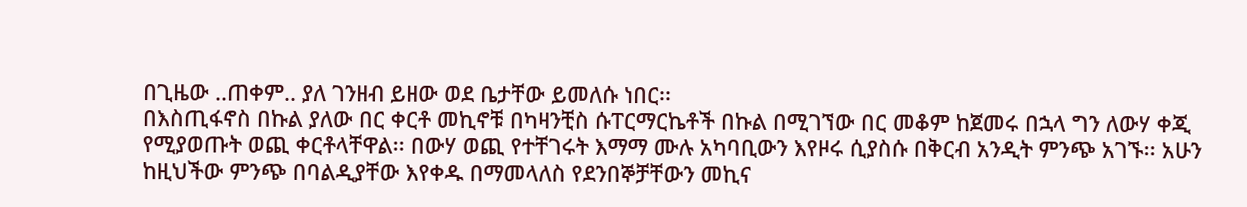በጊዜው ..ጠቀም.. ያለ ገንዘብ ይዘው ወደ ቤታቸው ይመለሱ ነበር፡፡
በእስጢፋኖስ በኩል ያለው በር ቀርቶ መኪኖቹ በካዛንቺስ ሱፐርማርኬቶች በኩል በሚገኘው በር መቆም ከጀመሩ በኋላ ግን ለውሃ ቀጂ የሚያወጡት ወጪ ቀርቶላቸዋል፡፡ በውሃ ወጪ የተቸገሩት እማማ ሙሉ አካባቢውን እየዞሩ ሲያስሱ በቅርብ አንዲት ምንጭ አገኙ፡፡ አሁን ከዚህችው ምንጭ በባልዲያቸው እየቀዱ በማመላለስ የደንበኞቻቸውን መኪና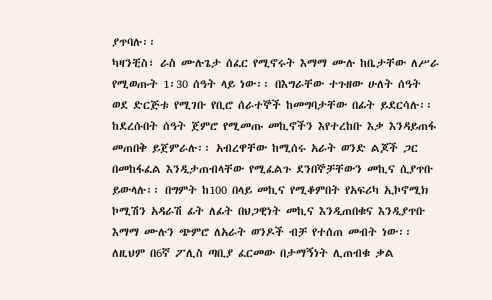ያጥባሉ፡፡
ካዛንቺስ፣ ራስ ሙሉጌታ ሰፈር የሚኖሩት እማማ ሙሉ ከቤታቸው ለሥራ የሚወጡት 1፡30 ሰዓት ላይ ነው፡፡ በእግራቸው ተጉዘው ሁለት ሰዓት ወደ ድርጅቱ የሚገቡ የቢሮ ሰራተኞች ከመግባታቸው በፊት ይደርሳሉ፡፡ ከደረሱበት ሰዓት ጀምሮ የሚመጡ መኪኖችን እየተረከቡ እቃ እንዳይጠፋ መጠበቅ ይጀምራሉ፡፡ አብረዋቸው ከሚሰሩ አራት ወንድ ልጆች ጋር በመከፋፈል እንዲታጠብላቸው የሚፈልጉ ደንበኞቻቸውን መኪና ሲያጥቡ ይውላሉ፡፡ በግምት ከ100 በላይ መኪና የሚቆምበት የአፍሪካ ኢኮኖሚክ ኮሚሽን አዳራሽ ፊት ለፊት በህጋዊነት መኪና እንዲጠበቁና እንዲያጥቡ እማማ ሙሉን ጭምሮ ለአራት ወንዶች ብቻ የተሰጠ መብት ነው፡፡ ለዚህም በ6ኛ ፖሊስ ጣቢያ ፈርመው በታማኝነት ሊጠብቁ ቃል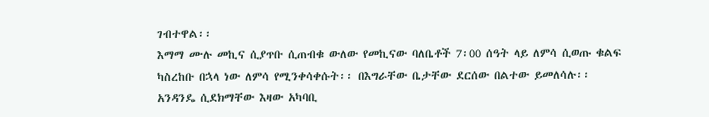ገብተዋል፡፡
እማማ ሙሉ መኪና ሲያጥቡ ሲጠብቁ ውለው የመኪናው ባለቤቶች 7፡00 ሰዓት ላይ ለምሳ ሲወጡ ቁልፍ ካስረከቡ በኋላ ነው ለምሳ የሚንቀሳቀሱት፡፡ በእግራቸው ቤታቸው ደርሰው በልተው ይመለሳሉ፡፡ አንዳንዴ ሲደክማቸው እዛው አካባቢ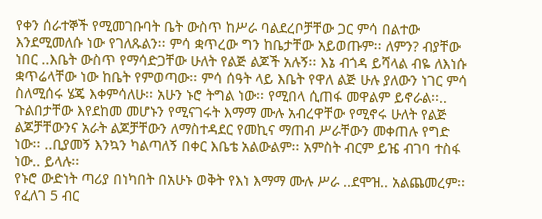የቀን ሰራተኞች የሚመገቡባት ቤት ውስጥ ከሥራ ባልደረቦቻቸው ጋር ምሳ በልተው እንደሚመለሱ ነው የገለጹልን፡፡ ምሳ ቋጥረው ግን ከቤታቸው አይወጡም፡፡ ለምን? ብያቸው ነበር ..እቤት ውስጥ የማሳድጋቸው ሁለት የልጅ ልጆች አሉኝ፡፡ እኔ ብጎዳ ይሻላል ብዬ ለእነሱ ቋጥሬላቸው ነው ከቤት የምወጣው፡፡ ምሳ ሰዓት ላይ እቤት የዋለ ልጅ ሁሉ ያለውን ነገር ምሳ ስለሚሰሩ ሄጄ እቀምሳለሁ፡፡ አሁን ኑሮ ትግል ነው፡፡ የሚበላ ሲጠፋ መዋልም ይኖራል፡፡..
ጉልበታቸው እየደከመ መሆኑን የሚናገሩት እማማ ሙሉ አብረዋቸው የሚኖሩ ሁለት የልጅ ልጆቻቸውንና አራት ልጆቻቸውን ለማስተዳደር የመኪና ማጠብ ሥራቸውን መቀጠሉ የግድ ነው፡፡ ..ቢያመኝ እንኳን ካልጣለኝ በቀር እቤቴ አልውልም፡፡ አምስት ብርም ይዤ ብገባ ተስፋ ነው.. ይላሉ፡፡
የኑሮ ውድነት ጣሪያ በነካበት በአሁኑ ወቅት የእነ እማማ ሙሉ ሥራ ..ደሞዝ.. አልጨመረም፡፡ የፈለገ 5 ብር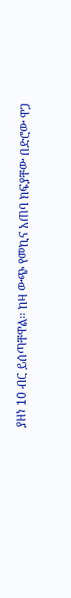ያዘነ 10 ብር ይሰጣቸዋል፡፡ ከዛ ውጭ የመኪና አጠባ ክፍያቸው በድሮው ዋጋ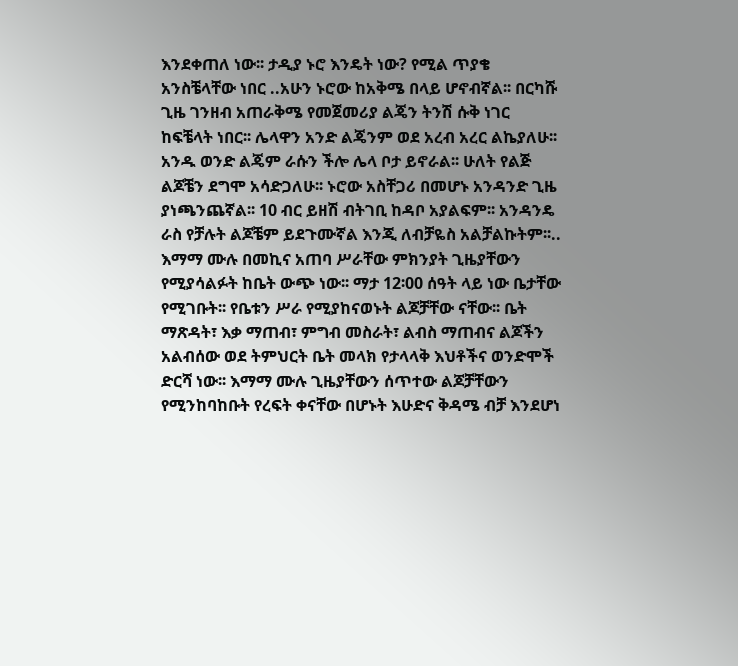እንደቀጠለ ነው፡፡ ታዲያ ኑሮ እንዴት ነው? የሚል ጥያቄ አንስቼላቸው ነበር ..አሁን ኑሮው ከአቅሜ በላይ ሆኖብኛል፡፡ በርካሹ ጊዜ ገንዘብ አጠራቅሜ የመጀመሪያ ልጄን ትንሽ ሱቅ ነገር ከፍቼላት ነበር፡፡ ሌላዋን አንድ ልጄንም ወደ አረብ አረር ልኬያለሁ፡፡ አንዱ ወንድ ልጄም ራሱን ችሎ ሌላ ቦታ ይኖራል፡፡ ሁለት የልጅ ልጆቼን ደግሞ አሳድጋለሁ፡፡ ኑሮው አስቸጋሪ በመሆኑ አንዳንድ ጊዜ ያነጫንጨኛል፡፡ 10 ብር ይዘሽ ብትገቢ ከዳቦ አያልፍም፡፡ አንዳንዴ ራስ የቻሉት ልጆቼም ይደጉሙኛል እንጂ ለብቻዬስ አልቻልኩትም፡፡..
እማማ ሙሉ በመኪና አጠባ ሥራቸው ምክንያት ጊዜያቸውን የሚያሳልፉት ከቤት ውጭ ነው፡፡ ማታ 12፡00 ሰዓት ላይ ነው ቤታቸው የሚገቡት፡፡ የቤቱን ሥራ የሚያከናወኑት ልጆቻቸው ናቸው፡፡ ቤት ማጽዳት፣ እቃ ማጠብ፣ ምግብ መስራት፣ ልብስ ማጠብና ልጆችን አልብሰው ወደ ትምህርት ቤት መላክ የታላላቅ እህቶችና ወንድሞች ድርሻ ነው፡፡ እማማ ሙሉ ጊዜያቸውን ሰጥተው ልጆቻቸውን የሚንከባከቡት የረፍት ቀናቸው በሆኑት እሁድና ቅዳሜ ብቻ እንደሆነ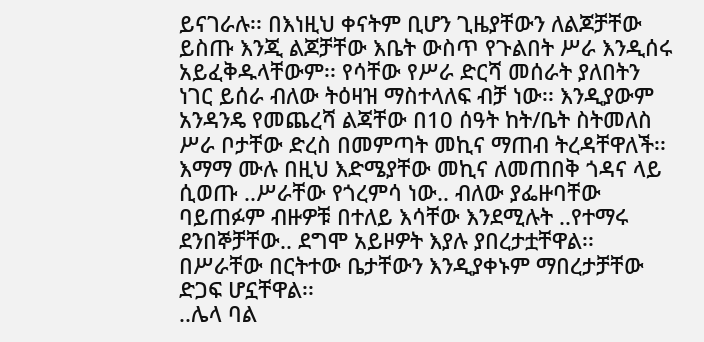ይናገራሉ፡፡ በእነዚህ ቀናትም ቢሆን ጊዜያቸውን ለልጆቻቸው ይስጡ እንጂ ልጆቻቸው እቤት ውስጥ የጉልበት ሥራ እንዲሰሩ አይፈቅዱላቸውም፡፡ የሳቸው የሥራ ድርሻ መሰራት ያለበትን ነገር ይሰራ ብለው ትዕዛዝ ማስተላለፍ ብቻ ነው፡፡ እንዲያውም አንዳንዴ የመጨረሻ ልጃቸው በ10 ሰዓት ከት/ቤት ስትመለስ ሥራ ቦታቸው ድረስ በመምጣት መኪና ማጠብ ትረዳቸዋለች፡፡ እማማ ሙሉ በዚህ እድሜያቸው መኪና ለመጠበቅ ጎዳና ላይ ሲወጡ ..ሥራቸው የጎረምሳ ነው.. ብለው ያፌዙባቸው ባይጠፉም ብዙዎቹ በተለይ እሳቸው እንደሚሉት ..የተማሩ ደንበኞቻቸው.. ደግሞ አይዞዎት እያሉ ያበረታቷቸዋል፡፡ በሥራቸው በርትተው ቤታቸውን እንዲያቀኑም ማበረታቻቸው ድጋፍ ሆኗቸዋል፡፡
..ሌላ ባል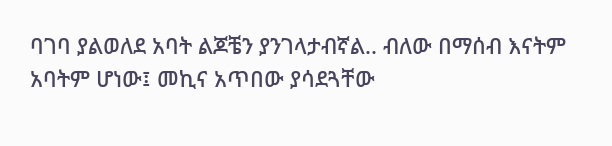ባገባ ያልወለደ አባት ልጆቼን ያንገላታብኛል.. ብለው በማሰብ እናትም አባትም ሆነው፤ መኪና አጥበው ያሳደጓቸው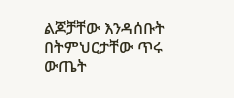ልጆቻቸው እንዳሰቡት በትምህርታቸው ጥሩ ውጤት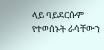ላይ ባይደርሱም የተወሰኑት ራሳቸውን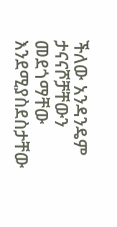ችለው አንዳንዴም ታናናሾቻቸውን መደጎማቸው እንደሚያስደስታቸው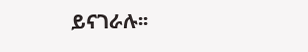ይናገራሉ፡፡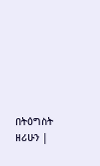በትዕግስት ዘሪሁን |